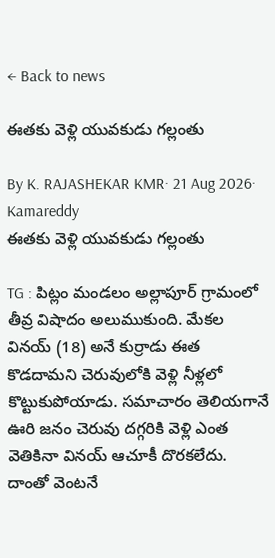← Back to news

ఈతకు వెళ్లి యువకుడు గల్లంతు

By K. RAJASHEKAR KMR· 21 Aug 2026· Kamareddy
ఈతకు వెళ్లి యువకుడు గల్లంతు

TG : పిట్లం మండలం అల్లాపూర్ గ్రామంలో తీవ్ర విషాదం అలుముకుంది. మేకల వినయ్ (18) అనే కుర్రాడు ఈత కొడదామని చెరువులోకి వెళ్లి నీళ్లలో కొట్టుకుపోయాడు. సమాచారం తెలియగానే ఊరి జనం చెరువు దగ్గరికి వెళ్లి ఎంత వెతికినా వినయ్ ఆచూకీ దొరకలేదు. దాంతో వెంటనే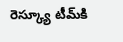రెస్క్యూ టీమ్‌కి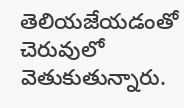తెలియజేయడంతో చెరువులో వెతుకుతున్నారు.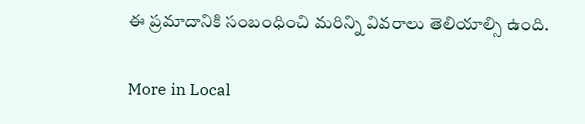ఈ ప్రమాదానికి సంబంధించి మరిన్ని వివరాలు తెలియాల్సి ఉంది.

More in Local